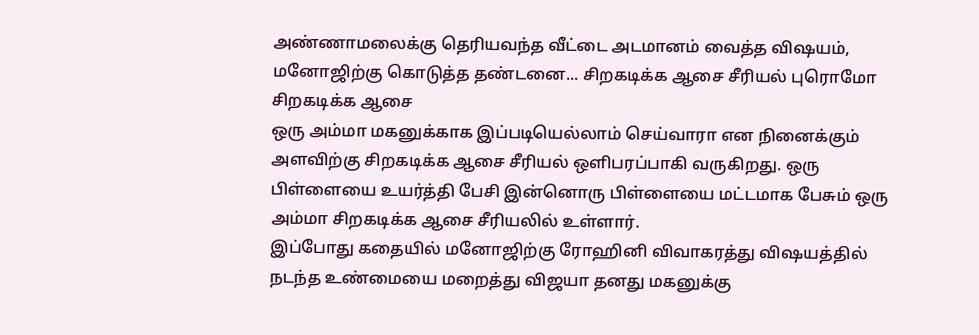அண்ணாமலைக்கு தெரியவந்த வீட்டை அடமானம் வைத்த விஷயம், மனோஜிற்கு கொடுத்த தண்டனை... சிறகடிக்க ஆசை சீரியல் புரொமோ
சிறகடிக்க ஆசை
ஒரு அம்மா மகனுக்காக இப்படியெல்லாம் செய்வாரா என நினைக்கும் அளவிற்கு சிறகடிக்க ஆசை சீரியல் ஒளிபரப்பாகி வருகிறது. ஒரு பிள்ளையை உயர்த்தி பேசி இன்னொரு பிள்ளையை மட்டமாக பேசும் ஒரு அம்மா சிறகடிக்க ஆசை சீரியலில் உள்ளார்.
இப்போது கதையில் மனோஜிற்கு ரோஹினி விவாகரத்து விஷயத்தில் நடந்த உண்மையை மறைத்து விஜயா தனது மகனுக்கு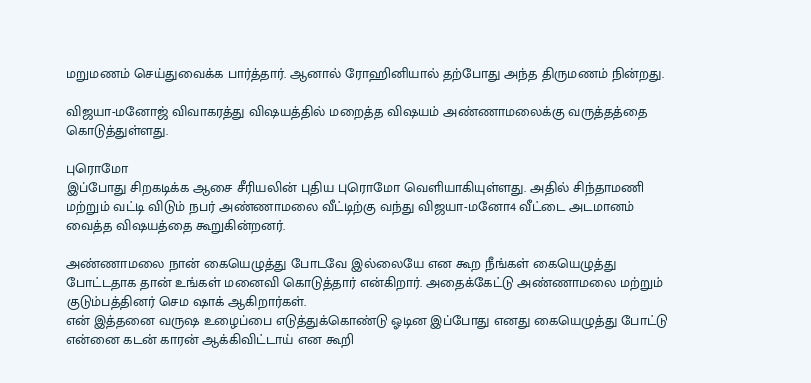மறுமணம் செய்துவைக்க பார்த்தார். ஆனால் ரோஹினியால் தற்போது அந்த திருமணம் நின்றது.

விஜயா-மனோஜ் விவாகரத்து விஷயத்தில் மறைத்த விஷயம் அண்ணாமலைக்கு வருத்தத்தை கொடுத்துள்ளது.

புரொமோ
இப்போது சிறகடிக்க ஆசை சீரியலின் புதிய புரொமோ வெளியாகியுள்ளது. அதில் சிந்தாமணி மற்றும் வட்டி விடும் நபர் அண்ணாமலை வீட்டிற்கு வந்து விஜயா-மனோ4 வீட்டை அடமானம் வைத்த விஷயத்தை கூறுகின்றனர்.

அண்ணாமலை நான் கையெழுத்து போடவே இல்லையே என கூற நீங்கள் கையெழுத்து போட்டதாக தான் உங்கள் மனைவி கொடுத்தார் என்கிறார். அதைக்கேட்டு அண்ணாமலை மற்றும் குடும்பத்தினர் செம ஷாக் ஆகிறார்கள்.
என் இத்தனை வருஷ உழைப்பை எடுத்துக்கொண்டு ஓடின இப்போது எனது கையெழுத்து போட்டு என்னை கடன் காரன் ஆக்கிவிட்டாய் என கூறி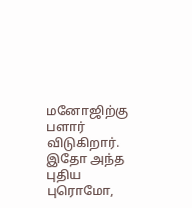மனோஜிற்கு பளார் விடுகிறார். இதோ அந்த புதிய புரொமோ,